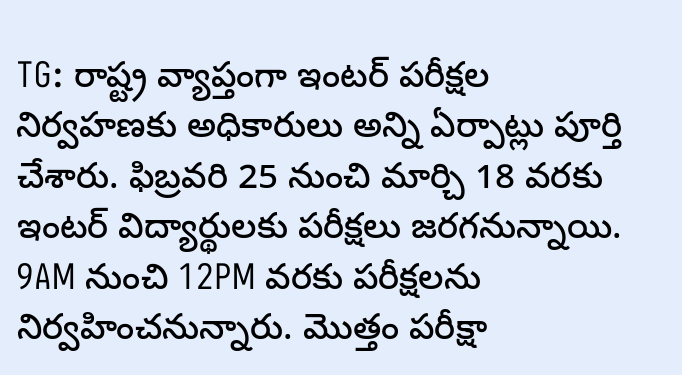TG: రాష్ట్ర వ్యాప్తంగా ఇంటర్ పరీక్షల నిర్వహణకు అధికారులు అన్ని ఏర్పాట్లు పూర్తి చేశారు. ఫిబ్రవరి 25 నుంచి మార్చి 18 వరకు ఇంటర్ విద్యార్థులకు పరీక్షలు జరగనున్నాయి. 9AM నుంచి 12PM వరకు పరీక్షలను నిర్వహించనున్నారు. మొత్తం పరీక్షా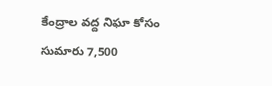కేంద్రాల వద్ద నిఘా కోసం సుమారు 7,500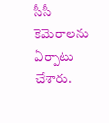సీసీ కెమెరాలను ఏర్పాటు చేశారు.